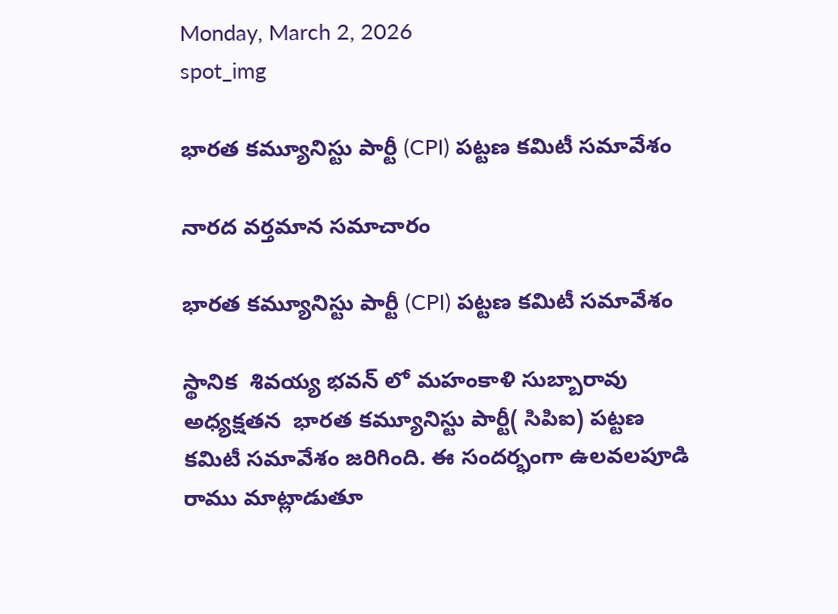Monday, March 2, 2026
spot_img

భారత కమ్యూనిస్టు పార్టీ (CPI) పట్టణ కమిటీ సమావేశం

నారద వర్తమాన సమాచారం

భారత కమ్యూనిస్టు పార్టీ (CPI) పట్టణ కమిటీ సమావేశం

స్థానిక  శివయ్య భవన్ లో మహంకాళి సుబ్బారావు అధ్యక్షతన  భారత కమ్యూనిస్టు పార్టీ( సిపిఐ) పట్టణ కమిటీ సమావేశం జరిగింది. ఈ సందర్భంగా ఉలవలపూడి రాము మాట్లాడుతూ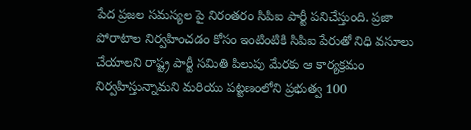పేద ప్రజల సమస్యల పై నిరంతరం సిపిఐ పార్టీ పనిచేస్తుంది. ప్రజా పోరాటాల నిర్వహించడం కోసం ఇంటింటికి సిపిఐ పేరుతో నిధి వసూలు చేయాలని రాష్ట్ర పార్టీ సమితి పిలుపు మేరకు ఆ కార్యక్రమం నిర్వహిస్తున్నామని మరియు పట్టణంలోని ప్రభుత్వ 100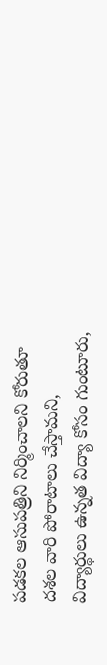పడకల ఆసుపత్రిని నిర్మించాలని కోరుతూ దశల వారి పోరాటాలు చేస్తామని, విద్యార్థులు ఉన్నత విద్యా కోసం గుంటూరు,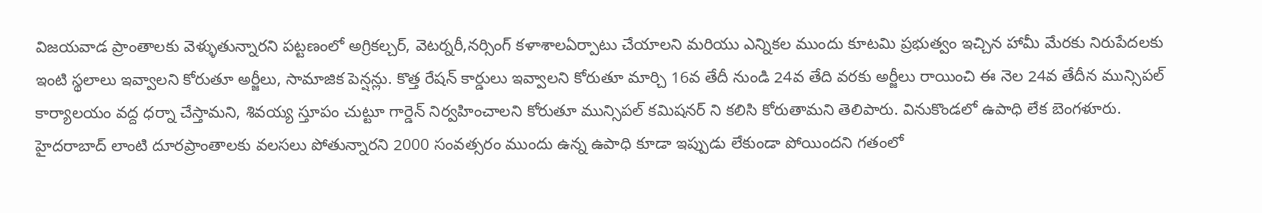విజయవాడ ప్రాంతాలకు వెళ్ళుతున్నారని పట్టణంలో అగ్రికల్చర్, వెటర్నరీ,నర్సింగ్ కళాశాలఏర్పాటు చేయాలని మరియు ఎన్నికల ముందు కూటమి ప్రభుత్వం ఇచ్చిన హామీ మేరకు నిరుపేదలకు ఇంటి స్థలాలు ఇవ్వాలని కోరుతూ అర్జీలు, సామాజిక పెన్షన్లు. కొత్త రేషన్ కార్డులు ఇవ్వాలని కోరుతూ మార్చి 16వ తేదీ నుండి 24వ తేది వరకు అర్జీలు రాయించి ఈ నెల 24వ తేదీన మున్సిపల్ కార్యాలయం వద్ద ధర్నా చేస్తామని, శివయ్య స్తూపం చుట్టూ గార్డెన్ నిర్వహించాలని కోరుతూ మున్సిపల్ కమిషనర్ ని కలిసి కోరుతామని తెలిపారు. వినుకొండలో ఉపాధి లేక బెంగళూరు. హైదరాబాద్ లాంటి దూరప్రాంతాలకు వలసలు పోతున్నారని 2000 సంవత్సరం ముందు ఉన్న ఉపాధి కూడా ఇప్పుడు లేకుండా పోయిందని గతంలో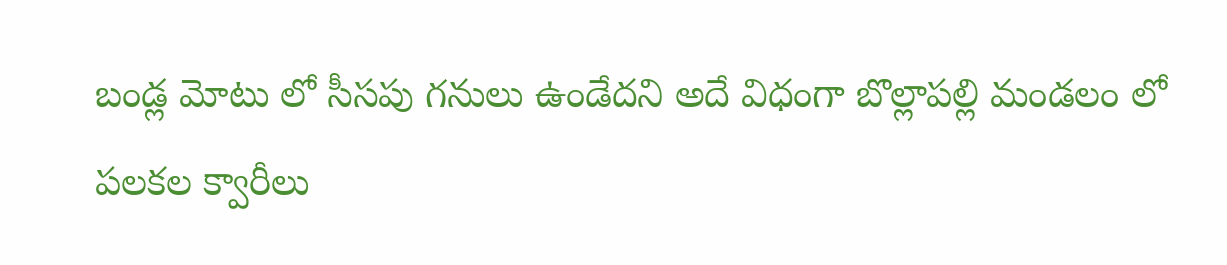బండ్ల మోటు లో సీసపు గనులు ఉండేదని అదే విధంగా బొల్లాపల్లి మండలం లో పలకల క్వారీలు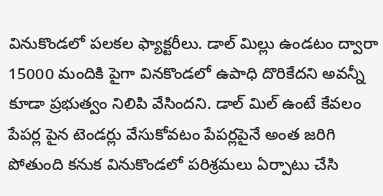వినుకొండలో పలకల ఫ్యాక్టరీలు. డాల్ మిల్లు ఉండటం ద్వారా 15000 మందికి పైగా వినకొండలో ఉపాధి దొరికేదని అవన్నీ కూడా ప్రభుత్వం నిలిపి వేసిందని. డాల్ మిల్ ఉంటే కేవలం పేపర్ల పైన టెండర్లు వేసుకోవటం పేపర్లపైనే అంత జరిగి పోతుంది కనుక వినుకొండలో పరిశ్రమలు ఏర్పాటు చేసి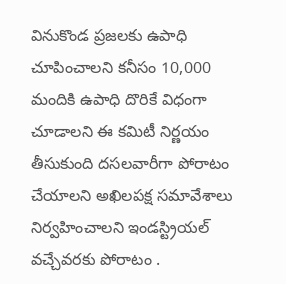వినుకొండ ప్రజలకు ఉపాధి చూపించాలని కనీసం 10,000 మందికి ఉపాధి దొరికే విధంగా చూడాలని ఈ కమిటీ నిర్ణయం తీసుకుంది దసలవారీగా పోరాటం చేయాలని అఖిలపక్ష సమావేశాలు నిర్వహించాలని ఇండస్ట్రియల్ వచ్చేవరకు పోరాటం .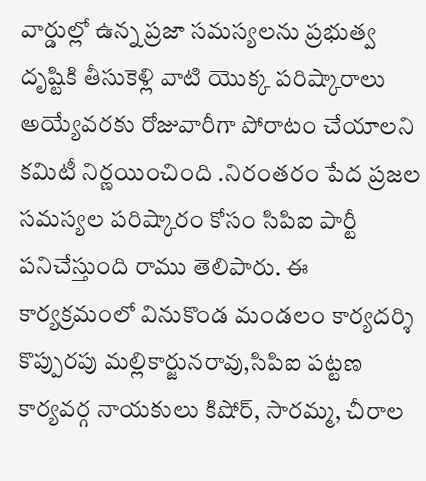వార్డుల్లో ఉన్న ప్రజా సమస్యలను ప్రభుత్వ దృష్టికి తీసుకెళ్లి వాటి యొక్క పరిష్కారాలు అయ్యేవరకు రోజువారీగా పోరాటం చేయాలని కమిటీ నిర్ణయించింది .నిరంతరం పేద ప్రజల సమస్యల పరిష్కారం కోసం సిపిఐ పార్టీ పనిచేస్తుంది రాము తెలిపారు. ఈ కార్యక్రమంలో వినుకొండ మండలం కార్యదర్శి కొప్పురపు మల్లికార్జునరావు,సిపిఐ పట్టణ కార్యవర్గ నాయకులు కిషోర్, సారమ్మ, చీరాల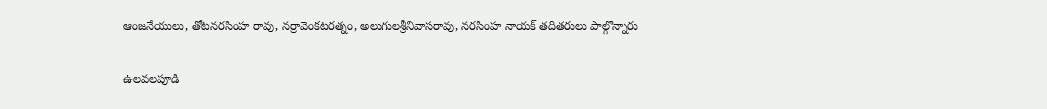ఆంజనేయులు, తోటనరసింహ రావు, నర్రావెంకటరత్నం, అలుగులశ్రీనివాసరావు, నరసింహ నాయక్ తదితరులు పాల్గొన్నారు

ఉలవలపూడి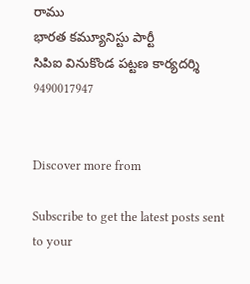రాము
భారత కమ్యూనిస్టు పార్టీ
సిపిఐ వినుకొండ పట్టణ కార్యదర్శి
9490017947


Discover more from

Subscribe to get the latest posts sent to your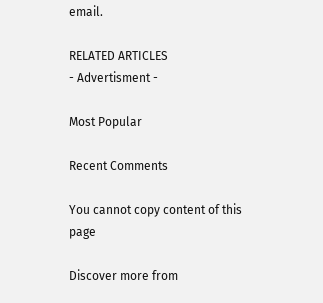email.

RELATED ARTICLES
- Advertisment -

Most Popular

Recent Comments

You cannot copy content of this page

Discover more from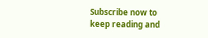Subscribe now to keep reading and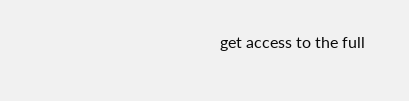get access to the full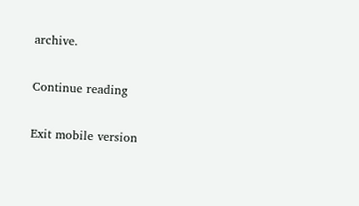archive.

Continue reading

Exit mobile version